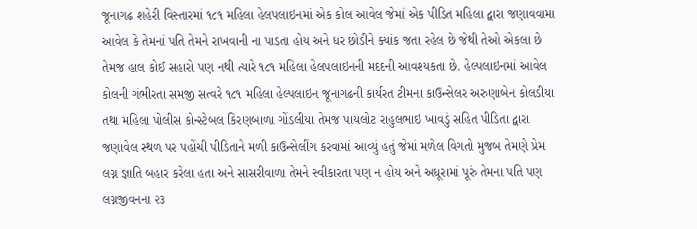જૂનાગઢ શહેરી વિસ્તારમાં ૧૮૧ મહિલા હેલપલાઇનમાં એક કોલ આવેલ જેમાં એક પીડિત મહિલા દ્વારા જણાવવામા આવેલ કે તેમનાં પતિ તેમને રાખવાની ના પાડતા હોય અને ધર છોડીને ક્યાંક જતા રહેલ છે જેથી તેઓ એકલા છે તેમજ હાલ કોઈ સહારો પણ નથી ત્યારે ૧૮૧ મહિલા હેલપલાઇનની મદદની આવશ્યકતા છે. હેલ્પલાઇનમાં આવેલ કોલની ગંભીરતા સમજી સત્વરે ૧૮૧ મહિલા હેલ્પલાઇન જૂનાગઢની કાર્યરત ટીમના કાઉન્સેલર અરુણાબેન કોલડીયા તથા મહિલા પોલીસ કોન્સ્ટેબલ કિરણબાળા ગોંડલીયા તેમજ પાયલોટ રાહુલભાઇ ખાવડું સહિત પીડિતા દ્વારા જણાવેલ સ્થળ પર પહોંચી પીડિતાને મળી કાઉન્સેલીંગ કરવામાં આવ્યું હતું જેમાં મળેલ વિગતો મુજબ તેમણે પ્રેમ લગ્ન જ્ઞાતિ બહાર કરેલા હતા અને સાસરીવાળા તેમને સ્વીકારતા પણ ન હોય અને અધૂરામાં પૂરું તેમના પતિ પણ લગ્નજીવનના ૨૩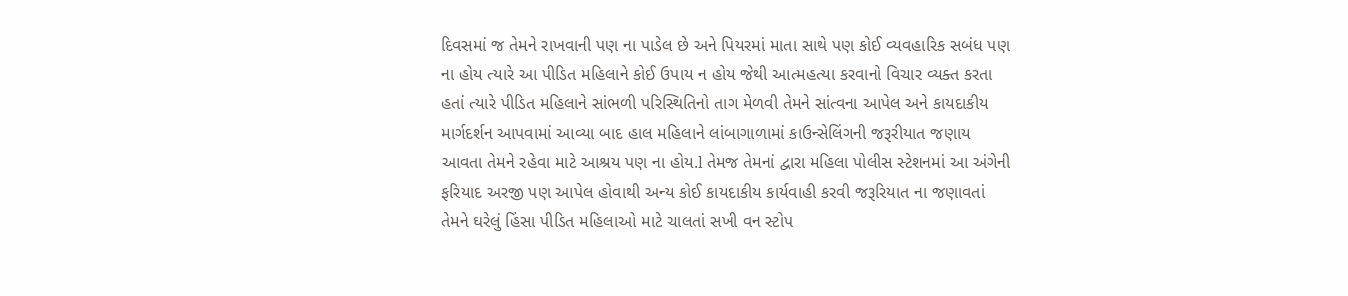દિવસમાં જ તેમને રાખવાની પણ ના પાડેલ છે અને પિયરમાં માતા સાથે પણ કોઈ વ્યવહારિક સબંધ પણ ના હોય ત્યારે આ પીડિત મહિલાને કોઈ ઉપાય ન હોય જેથી આત્મહત્યા કરવાનો વિચાર વ્યક્ત કરતા હતાં ત્યારે પીડિત મહિલાને સાંભળી પરિસ્થિતિનો તાગ મેળવી તેમને સાંત્વના આપેલ અને કાયદાકીય માર્ગદર્શન આપવામાં આવ્યા બાદ હાલ મહિલાને લાંબાગાળામાં કાઉન્સેલિંગની જરૂરીયાત જણાય આવતા તેમને રહેવા માટે આશ્રય પણ ના હોય.l તેમજ તેમનાં દ્વારા મહિલા પોલીસ સ્ટેશનમાં આ અંગેની ફરિયાદ અરજી પણ આપેલ હોવાથી અન્ય કોઈ કાયદાકીય કાર્યવાહી કરવી જરૂરિયાત ના જણાવતાં તેમને ઘરેલું હિંસા પીડિત મહિલાઓ માટે ચાલતાં સખી વન સ્ટોપ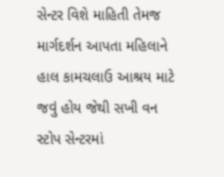સેન્ટર વિશે માહિતી તેમજ માર્ગદર્શન આપતા મહિલાને હાલ કામચલાઉ આશ્રય માટે જવું હોય જેથી સખી વન સ્ટોપ સેન્ટરમાં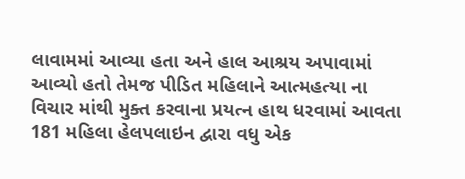લાવામમાં આવ્યા હતા અને હાલ આશ્રય અપાવામાં આવ્યો હતો તેમજ પીડિત મહિલાને આત્મહત્યા ના વિચાર માંથી મુક્ત કરવાના પ્રયત્ન હાથ ધરવામાં આવતા 181 મહિલા હેલપલાઇન દ્વારા વધુ એક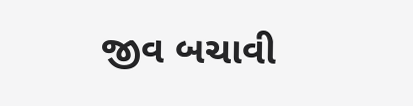જીવ બચાવી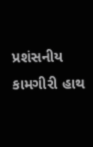પ્રશંસનીય કામગીરી હાથ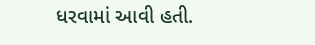ધરવામાં આવી હતી.